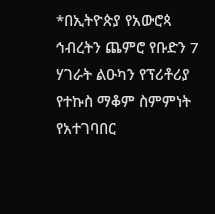*በኢትዮጵያ የአውሮጳ ኅብረትን ጨምሮ የቡድን 7 ሃገራት ልዑካን የፕሪቶሪያ የተኩስ ማቆም ስምምነት የአተገባበር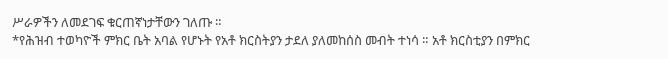ሥራዎችን ለመደገፍ ቁርጠኛነታቸውን ገለጡ ።
*የሕዝብ ተወካዮች ምክር ቤት አባል የሆኑት የአቶ ክርስትያን ታደለ ያለመከሰስ መብት ተነሳ ። አቶ ክርስቲያን በምክር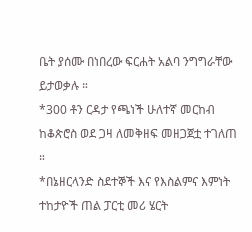ቤት ያሰሙ በነበረው ፍርሐት አልባ ንግግራቸው ይታወቃሉ ።
*300 ቶን ርዳታ የጫነች ሁለተኛ መርከብ ከቆጵሮስ ወደ ጋዛ ለመቅዘፍ መዘጋጀቷ ተገለጠ ።
*በኔዘርላንድ ስደተኞች እና የእስልምና እምነት ተከታዮች ጠል ፓርቲ መሪ ሄርት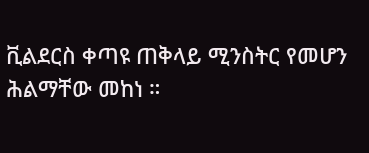ቪልደርስ ቀጣዩ ጠቅላይ ሚንስትር የመሆን ሕልማቸው መከነ ።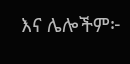እና ሌሎችም፦